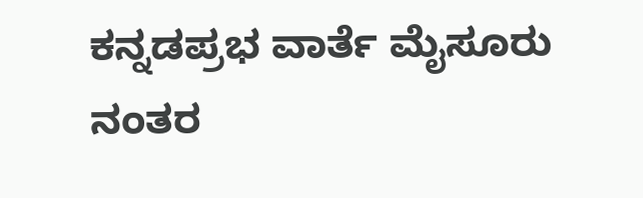ಕನ್ನಡಪ್ರಭ ವಾರ್ತೆ ಮೈಸೂರು
ನಂತರ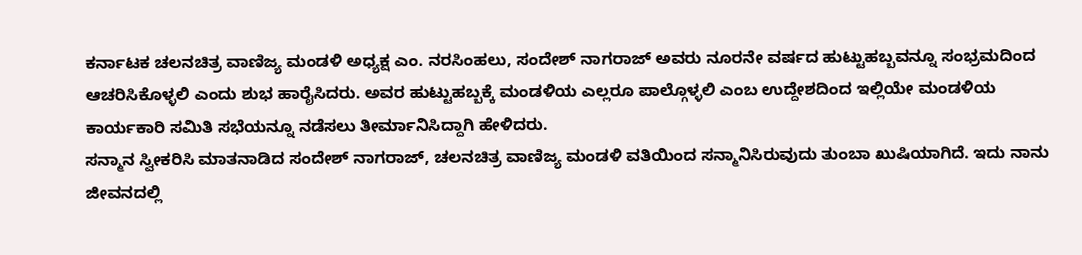ಕರ್ನಾಟಕ ಚಲನಚಿತ್ರ ವಾಣಿಜ್ಯ ಮಂಡಳಿ ಅಧ್ಯಕ್ಷ ಎಂ. ನರಸಿಂಹಲು, ಸಂದೇಶ್ ನಾಗರಾಜ್ ಅವರು ನೂರನೇ ವರ್ಷದ ಹುಟ್ಟುಹಬ್ಬವನ್ನೂ ಸಂಭ್ರಮದಿಂದ ಆಚರಿಸಿಕೊಳ್ಳಲಿ ಎಂದು ಶುಭ ಹಾರೈಸಿದರು. ಅವರ ಹುಟ್ಟುಹಬ್ಬಕ್ಕೆ ಮಂಡಳಿಯ ಎಲ್ಲರೂ ಪಾಲ್ಗೊಳ್ಳಲಿ ಎಂಬ ಉದ್ದೇಶದಿಂದ ಇಲ್ಲಿಯೇ ಮಂಡಳಿಯ ಕಾರ್ಯಕಾರಿ ಸಮಿತಿ ಸಭೆಯನ್ನೂ ನಡೆಸಲು ತೀರ್ಮಾನಿಸಿದ್ದಾಗಿ ಹೇಳಿದರು.
ಸನ್ಮಾನ ಸ್ವೀಕರಿಸಿ ಮಾತನಾಡಿದ ಸಂದೇಶ್ ನಾಗರಾಜ್, ಚಲನಚಿತ್ರ ವಾಣಿಜ್ಯ ಮಂಡಳಿ ವತಿಯಿಂದ ಸನ್ಮಾನಿಸಿರುವುದು ತುಂಬಾ ಖುಷಿಯಾಗಿದೆ. ಇದು ನಾನು ಜೀವನದಲ್ಲಿ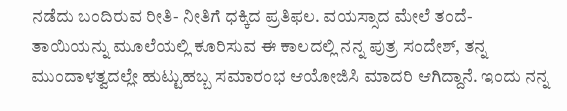ನಡೆದು ಬಂದಿರುವ ರೀತಿ- ನೀತಿಗೆ ಧಕ್ಕಿದ ಪ್ರತಿಫಲ. ವಯಸ್ಸಾದ ಮೇಲೆ ತಂದೆ- ತಾಯಿಯನ್ನು ಮೂಲೆಯಲ್ಲಿ ಕೂರಿಸುವ ಈ ಕಾಲದಲ್ಲಿ ನನ್ನ ಪುತ್ರ ಸಂದೇಶ್, ತನ್ನ ಮುಂದಾಳತ್ವದಲ್ಲೇ ಹುಟ್ಟುಹಬ್ಬ ಸಮಾರಂಭ ಆಯೋಜಿಸಿ ಮಾದರಿ ಆಗಿದ್ದಾನೆ. ಇಂದು ನನ್ನ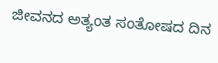ಜೀವನದ ಅತ್ಯಂತ ಸಂತೋಷದ ದಿನ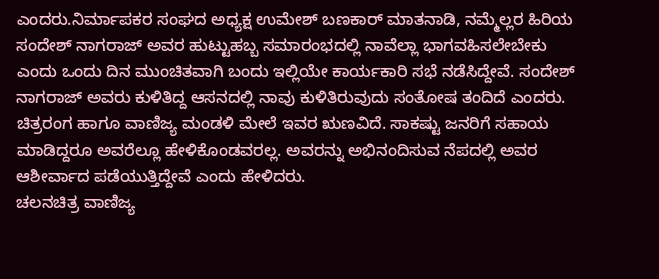ಎಂದರು.ನಿರ್ಮಾಪಕರ ಸಂಘದ ಅಧ್ಯಕ್ಷ ಉಮೇಶ್ ಬಣಕಾರ್ ಮಾತನಾಡಿ, ನಮ್ಮೆಲ್ಲರ ಹಿರಿಯ ಸಂದೇಶ್ ನಾಗರಾಜ್ ಅವರ ಹುಟ್ಟುಹಬ್ಬ ಸಮಾರಂಭದಲ್ಲಿ ನಾವೆಲ್ಲಾ ಭಾಗವಹಿಸಲೇಬೇಕು ಎಂದು ಒಂದು ದಿನ ಮುಂಚಿತವಾಗಿ ಬಂದು ಇಲ್ಲಿಯೇ ಕಾರ್ಯಕಾರಿ ಸಭೆ ನಡೆಸಿದ್ದೇವೆ. ಸಂದೇಶ್ ನಾಗರಾಜ್ ಅವರು ಕುಳಿತಿದ್ದ ಆಸನದಲ್ಲಿ ನಾವು ಕುಳಿತಿರುವುದು ಸಂತೋಷ ತಂದಿದೆ ಎಂದರು.
ಚಿತ್ರರಂಗ ಹಾಗೂ ವಾಣಿಜ್ಯ ಮಂಡಳಿ ಮೇಲೆ ಇವರ ಋಣವಿದೆ. ಸಾಕಷ್ಟು ಜನರಿಗೆ ಸಹಾಯ ಮಾಡಿದ್ದರೂ ಅವರೆಲ್ಲೂ ಹೇಳಿಕೊಂಡವರಲ್ಲ. ಅವರನ್ನು ಅಭಿನಂದಿಸುವ ನೆಪದಲ್ಲಿ ಅವರ ಆಶೀರ್ವಾದ ಪಡೆಯುತ್ತಿದ್ದೇವೆ ಎಂದು ಹೇಳಿದರು.
ಚಲನಚಿತ್ರ ವಾಣಿಜ್ಯ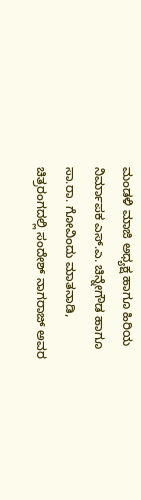ಮಂಡಳಿ ಮಾಜಿ ಅಧ್ಯಕ್ಷ ಹಾಗೂ ಹಿರಿಯ ನಿರ್ಮಾಪಕ ಎಸ್.ಎ. ಚಿನ್ನೇಗೌಡ ಹಾಗೂ ಸಾ.ರಾ. ಗೋವಿಂದು ಮಾತನಾಡಿ, ಚಿತ್ರರಂಗದಲ್ಲಿ ಸಂದೇಶ್ ನಾಗರಾಜ್ ಅವರ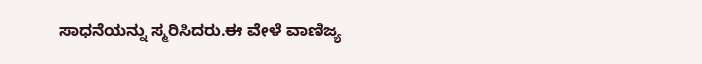ಸಾಧನೆಯನ್ನು ಸ್ಮರಿಸಿದರು.ಈ ವೇಳೆ ವಾಣಿಜ್ಯ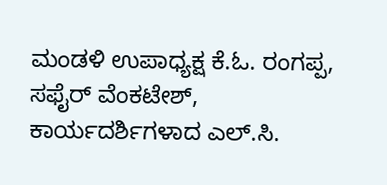ಮಂಡಳಿ ಉಪಾಧ್ಯಕ್ಷ ಕೆ.ಓ. ರಂಗಪ್ಪ, ಸಫೈರ್ ವೆಂಕಟೇಶ್, ಕಾರ್ಯದರ್ಶಿಗಳಾದ ಎಲ್.ಸಿ.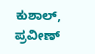ಕುಶಾಲ್, ಪ್ರವೀಣ್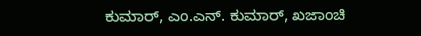ಕುಮಾರ್, ಎಂ.ಎನ್. ಕುಮಾರ್, ಖಜಾಂಚಿ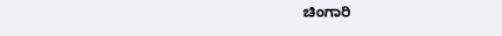ಚಿಂಗಾರಿ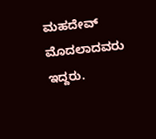ಮಹದೇವ್ ಮೊದಲಾದವರು ಇದ್ದರು.